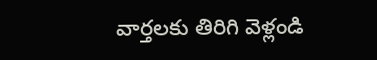వార్తలకు తిరిగి వెళ్లండి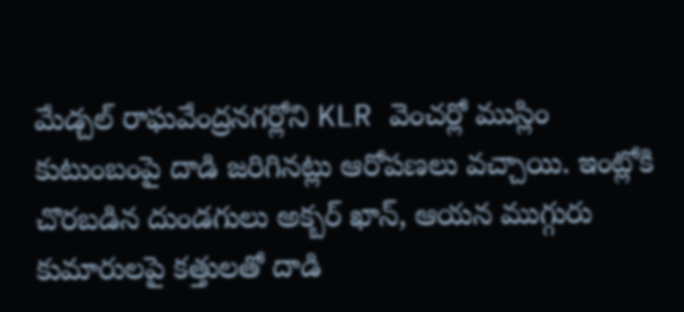మేడ్చల్ రాఘవేంద్రనగర్లోని KLR వెంచర్లో ముస్లిం కుటుంబంపై దాడి జరిగినట్లు ఆరోపణలు వచ్చాయి. ఇంట్లోకి చొరబడిన దుండగులు అక్బర్ ఖాన్, ఆయన ముగ్గురు కుమారులపై కత్తులతో దాడి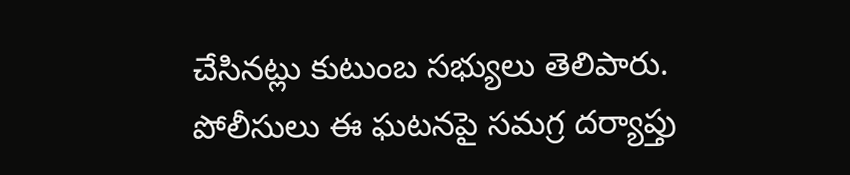చేసినట్లు కుటుంబ సభ్యులు తెలిపారు.
పోలీసులు ఈ ఘటనపై సమగ్ర దర్యాప్తు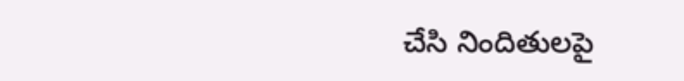చేసి నిందితులపై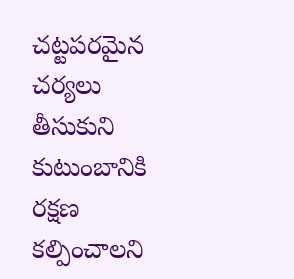చట్టపరమైన చర్యలు తీసుకుని కుటుంబానికి రక్షణ కల్పించాలని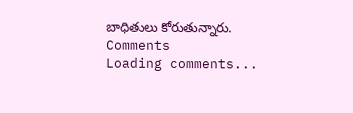బాధితులు కోరుతున్నారు.
Comments
Loading comments...